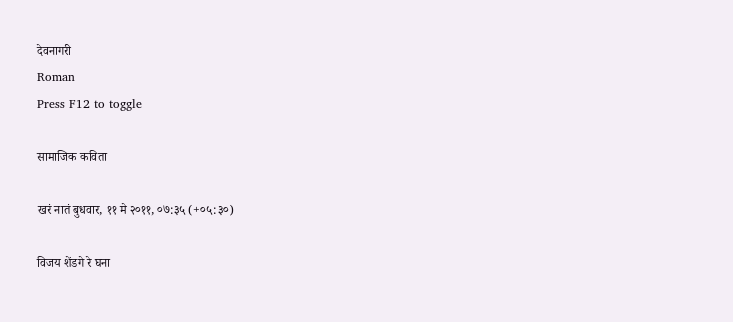देवनागरी
Roman
Press F12 to toggle

सामाजिक कविता

खरं नातं बुधवार, ११ मे २०११, ०७:३५ (+०५:३०)

विजय शेंडगे रे घना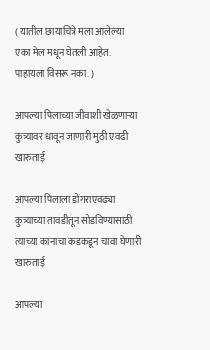( यातील छायाचित्रे मला आलेल्या एका मेल मधून घेतली आहेत. पाहायला विसरू नका. )

आपल्या पिलाच्या जीवाशी खेळणाऱ्या कुत्र्यावर धावून जाणारी मुठी एवढी खारुताई

आपल्या पिलाला डोंगराएवढ्या  कुत्र्याच्या तावडीतून सोडविण्यासाठी त्याच्या कानाचा कडकडून चावा घेणारी खारुताई

आपल्या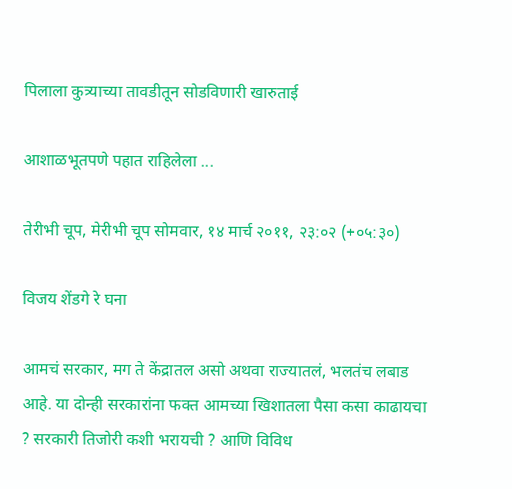पिलाला कुत्र्याच्या तावडीतून सोडविणारी खारुताई

आशाळभूतपणे पहात राहिलेला ...

तेरीभी चूप, मेरीभी चूप सोमवार, १४ मार्च २०११, २३:०२ (+०५:३०)

विजय शेंडगे रे घना

आमचं सरकार, मग ते केंद्रातल असो अथवा राज्यातलं, भलतंच लबाड आहे. या दोन्ही सरकारांना फक्त आमच्या खिशातला पैसा कसा काढायचा ? सरकारी तिजोरी कशी भरायची ? आणि विविध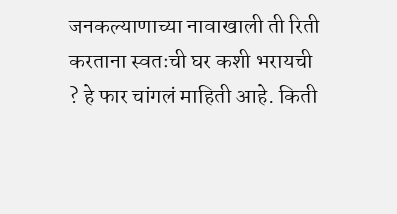जनकल्याणाच्या नावाखाली ती रिती करताना स्वतःची घर कशी भरायची ? हे फार चांगलं माहिती आहे. किती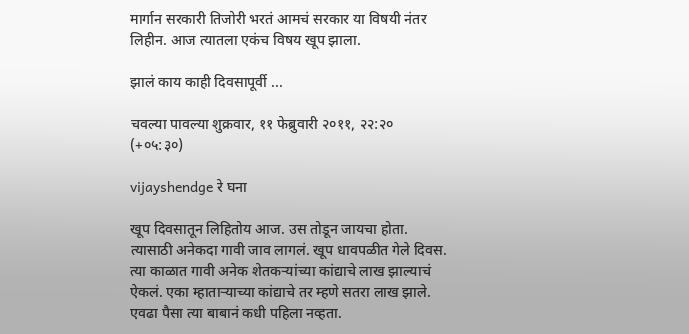मार्गान सरकारी तिजोरी भरतं आमचं सरकार या विषयी नंतर लिहीन. आज त्यातला एकंच विषय खूप झाला.

झालं काय काही दिवसापूर्वी ...

चवल्या पावल्या शुक्रवार, ११ फेब्रुवारी २०११, २२:२० (+०५:३०)

vijayshendge रे घना

खूप दिवसातून लिहितोय आज. उस तोडून जायचा होता. त्यासाठी अनेकदा गावी जाव लागलं. खूप धावपळीत गेले दिवस.
त्या काळात गावी अनेक शेतकऱ्यांच्या कांद्याचे लाख झाल्याचं ऐकलं. एका म्हाताऱ्याच्या कांद्याचे तर म्हणे सतरा लाख झाले. एवढा पैसा त्या बाबानं कधी पहिला नव्हता.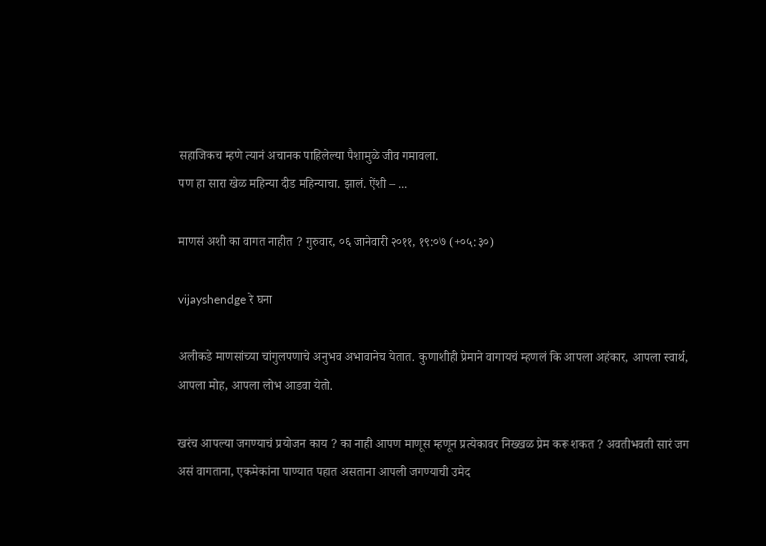सहाजिकच म्हणे त्यानं अचानक पाहिलेल्या पैशामुळे जीव गमावला.
पण हा सारा खेळ महिन्या दीड महिन्याचा. झालं. ऐंशी – ...

माणसं अशी का वागत नाहीत ? गुरुवार, ०६ जानेवारी २०११, १९:०७ (+०५:३०)

vijayshendge रे घना

अलीकडे माणसांच्या चांगुलपणाचे अनुभव अभावानेच येतात. कुणाशीही प्रेमाने वागायचं म्हणलं कि आपला अहंकार, आपला स्वार्थ, आपला मोह, आपला लोभ आडवा येतो.

खरंच आपल्या जगण्याचं प्रयोजन काय ? का नाही आपण माणूस म्हणून प्रत्येकावर निख्खळ प्रेम करू शकत ? अवतीभवती सारं जग असं वागताना, एकमेकांना पाण्यात पहात असताना आपली जगण्याची उमेद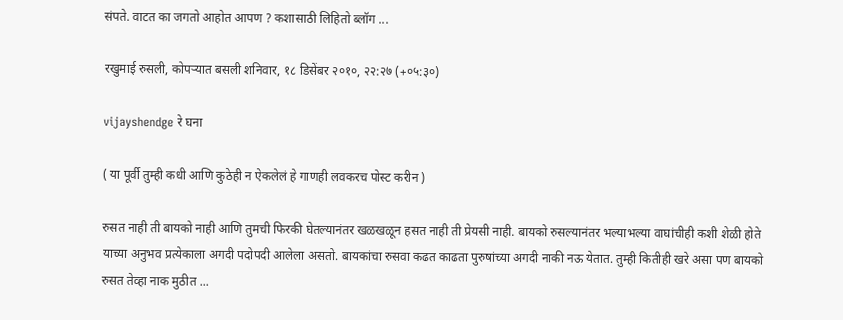संपते. वाटत का जगतो आहोत आपण ? कशासाठी लिहितो ब्लॉग ...

रखुमाई रुसली, कोपऱ्यात बसली शनिवार, १८ डिसेंबर २०१०, २२:२७ (+०५:३०)

vijayshendge रे घना

( या पूर्वी तुम्ही कधी आणि कुठेही न ऐकलेलं हे गाणही लवकरच पोस्ट करीन )

रुसत नाही ती बायको नाही आणि तुमची फिरकी घेतल्यानंतर खळखळून हसत नाही ती प्रेयसी नाही. बायको रुसल्यानंतर भल्याभल्या वाघांचीही कशी शेळी होते याच्या अनुभव प्रत्येकाला अगदी पदोपदी आलेला असतो. बायकांचा रुसवा कढत काढता पुरुषांच्या अगदी नाकी नऊ येतात. तुम्ही कितीही खरे असा पण बायको रुसत तेव्हा नाक मुठीत ...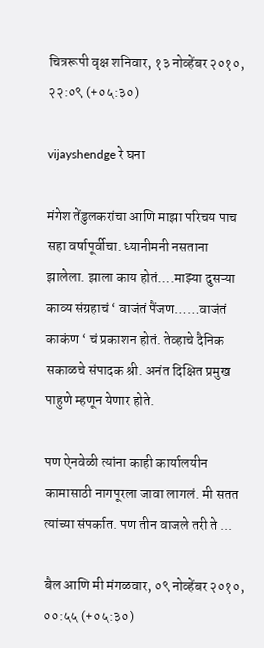चित्ररूपी वृक्ष शनिवार, १३ नोव्हेंबर २०१०, २२:०९ (+०५:३०)

vijayshendge रे घना

मंगेश तेंडुलकरांचा आणि माझा परिचय पाच सहा वर्षापूर्वीचा. ध्यानीमनी नसताना झालेला. झाला काय होतं….माझ्या दुसऱ्या काव्य संग्रहाचं ‘ वाजंतं पैंजण……वाजंतं काकंण ‘ चं प्रकाशन होतं. तेव्हाचे दैनिक सकाळचे संपादक श्री. अनंत दिक्षित प्रमुख पाहुणे म्हणून येणार होते.

पण ऐनवेळी त्यांना काही कार्यालयीन कामासाठी नागपूरला जावा लागलं. मी सतत त्यांच्या संपर्कात. पण तीन वाजले तरी ते ...

बैल आणि मी मंगळवार, ०९ नोव्हेंबर २०१०, ००:५५ (+०५:३०)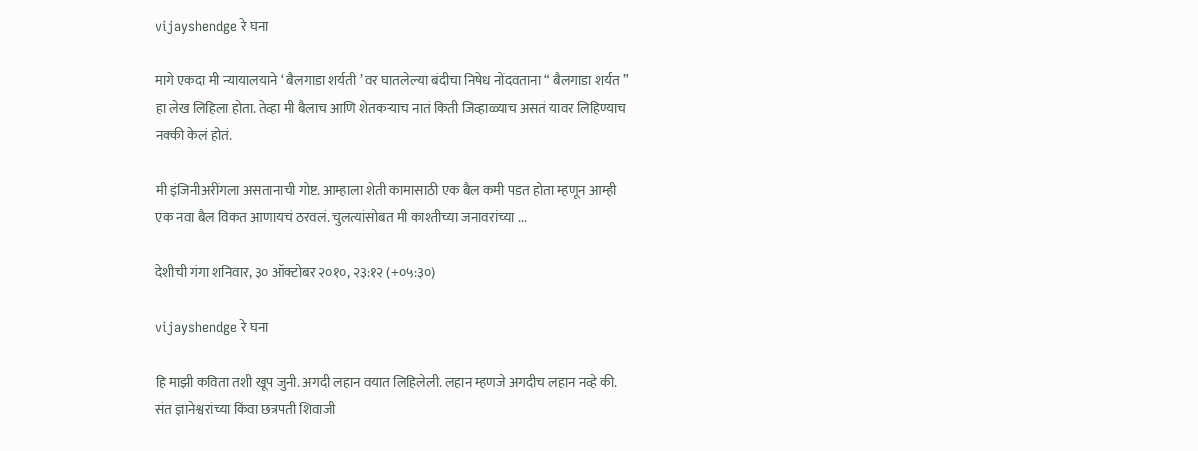vijayshendge रे घना

मागे एकदा मी न्यायालयाने ‘ बैलगाडा शर्यती ’ वर घातलेल्या बंदीचा निषेध नोंदवताना “ बैलगाडा शर्यत ” हा लेख लिहिला होता. तेव्हा मी बैलाच आणि शेतकऱ्याच नातं किती जिव्हाळ्याच असतं यावर लिहिण्याच नक्की केलं होतं.

मी इंजिनीअरींगला असतानाची गोष्ट. आम्हाला शेती कामासाठी एक बैल कमी पडत होता म्हणून आम्ही एक नवा बैल विकत आणायचं ठरवलं. चुलत्यांसोबत मी काश्तीच्या जनावरांच्या ...

देशीची गंगा शनिवार, ३० ऑक्टोबर २०१०, २३:१२ (+०५:३०)

vijayshendge रे घना

हि माझी कविता तशी खूप जुनी. अगदी लहान वयात लिहिलेली. लहान म्हणजे अगदीच लहान नव्हे की. संत ज्ञानेश्वरांच्या किंवा छत्रपती शिवाजी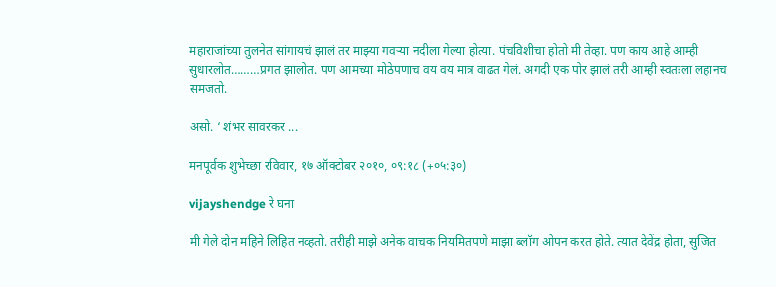महाराजांच्या तुलनेत सांगायचं झालं तर माझ्या गवऱ्या नदीला गेल्या होत्या. पंचविशीचा होतो मी तेव्हा. पण काय आहे आम्ही सुधारलोत………प्रगत झालोत. पण आमच्या मोठेपणाच वय वय मात्र वाढत गेलं. अगदी एक पोर झालं तरी आम्ही स्वतःला लहानच समजतो.

असो. ‘ शंभर सावरकर ...

मनपूर्वक शुभेच्छा रविवार, १७ ऑक्टोबर २०१०, ०९:१८ (+०५:३०)

vijayshendge रे घना

मी गेले दोन महिने लिहित नव्हतो. तरीही माझे अनेक वाचक नियमितपणे माझा ब्लॉग ओपन करत होते. त्यात देवेंद्र होता, सुजित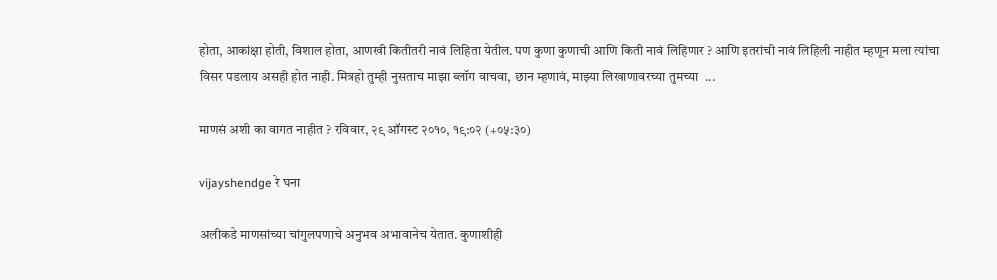होता, आकांक्षा होती, विशाल होता, आणखी कितीतरी नावं लिहिता येतील. पण कुणा कुणाची आणि किती नावं लिहिणार ? आणि इतरांची नावं लिहिली नाहीत म्हणून मला त्यांचा विसर पडलाय असही होत नाही. मित्रहो तुम्ही नुसताच माझा ब्लॉग वाचवा, छान म्हणावं, माझ्या लिखाणावरच्या तुमच्या  ...

माणसं अशी का वागत नाहीत ? रविवार, २९ ऑगस्ट २०१०, १९:०२ (+०५:३०)

vijayshendge रे घना

अलीकडे माणसांच्या चांगुलपणाचे अनुभव अभावानेच येतात. कुणाशीही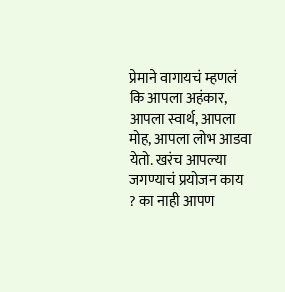प्रेमाने वागायचं म्हणलं कि आपला अहंकार, आपला स्वार्थ, आपला मोह, आपला लोभ आडवा येतो. खरंच आपल्या जगण्याचं प्रयोजन काय ? का नाही आपण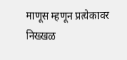माणूस म्हणून प्रत्येकावर निख्खळ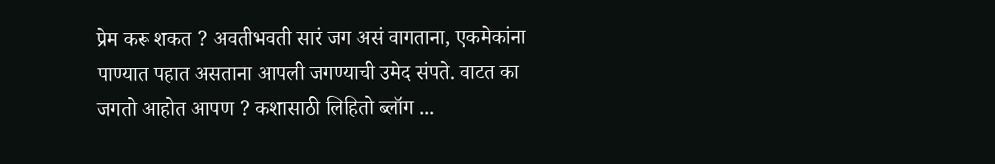प्रेम करू शकत ? अवतीभवती सारं जग असं वागताना, एकमेकांना पाण्यात पहात असताना आपली जगण्याची उमेद संपते. वाटत का जगतो आहोत आपण ? कशासाठी लिहितो ब्लॉग ...